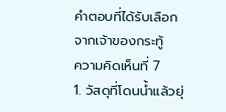คำตอบที่ได้รับเลือกจากเจ้าของกระทู้
ความคิดเห็นที่ 7
1. วัสดุที่โดนน้ำแล้วยุ่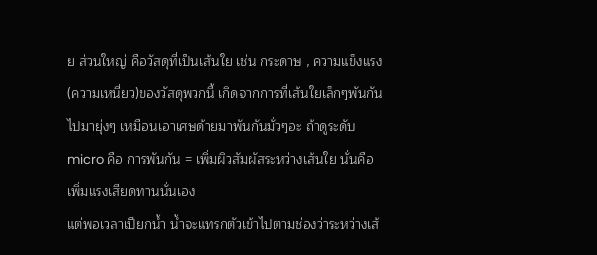ย ส่วนใหญ่ คือวัสดุที่เป็นเส้นใย เช่น กระดาษ , ความแข็งแรง(ความเหนี่ยว)ของวัสดุพวกนี้ เกิดจากการที่เส้นใยเล็กๆพันกันไปมายุ่งๆ เหมือนเอาเศษด้ายมาพันกันมั่วๆอะ ถ้าดูระดับ micro คือ การพันกัน = เพิ่มผิวสัมผัสระหว่างเส้นใย นั่นคือเพิ่มแรงเสียดทานนั่นเอง
แต่พอเวลาเปียกน้ำ น้ำจะแทรกตัวเข้าไปตามช่องว่าระหว่างเส้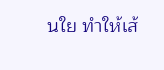นใย ทำให้เส้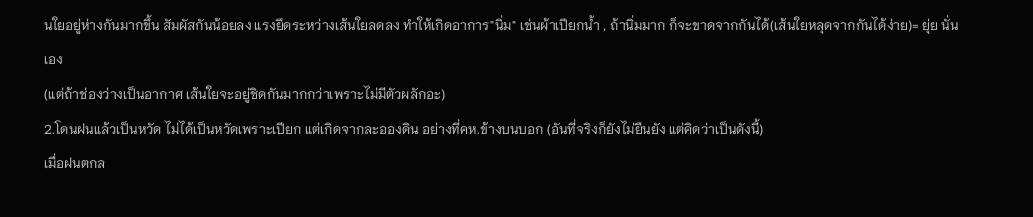นใยอยู่ห่างกันมากขึ้น สัมผัสกันน้อยลง แรงยึดระหว่างเส้นใยลดลง ทำให้เกิดอาการ"นิ่ม" เช่นผ้าเปียกน้ำ , ถ้านิ่มมาก ก็จะขาดจากกันได้(เส้นใยหลุดจากกันได้ง่าย)= ยุ่ย นั่นเอง
(แต่ถ้าช่องว่างเป็นอากาศ เส้นใยจะอยู่ชิดกันมากกว่าเพราะไม่มีตัวผลักอะ)
2.โดนฝนแล้วเป็นหวัด ไม่ได้เป็นหวัดเพราะเปียก แต่เกิดจากละอองดิน อย่างที่คห.ข้างบนบอก (อันที่จริงก็ยังไม่ยืนยัง แต่คิดว่าเป็นดังนี้)
เมื่อฝนตกล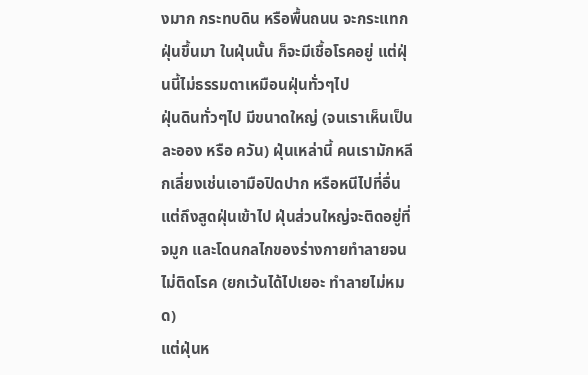งมาก กระทบดิน หรือพื้นถนน จะกระแทกฝุ่นขึ้นมา ในฝุ่นนั้น ก็จะมีเชื้อโรคอยู่ แต่ฝุ่นนี้ไม่ธรรมดาเหมือนฝุ่นทั่วๆไป
ฝุ่นดินทั่วๆไป มีขนาดใหญ่ (จนเราเห็นเป็นละออง หรือ ควัน) ฝุ่นเหล่านี้ คนเรามักหลีกเลี่ยงเช่นเอามือปิดปาก หรือหนีไปที่อื่น แต่ถึงสูดฝุ่นเข้าไป ฝุ่นส่วนใหญ่จะติดอยู่ที่จมูก และโดนกลไกของร่างกายทำลายจนไม่ติดโรค (ยกเว้นได้ไปเยอะ ทำลายไม่หมด)
แต่ฝุ่นห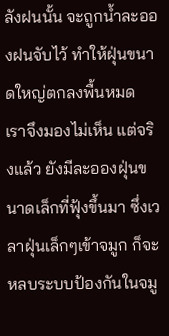ลังฝนนั้น จะถูกน้ำละอองฝนจับไว้ ทำให้ฝุ่นขนาดใหญ่ตกลงพื้นหมด เราจึงมองไม่เห็น แต่จริงแล้ว ยังมีละอองฝุ่นขนาดเล็กที่ฟุ้งขึ้นมา ซึ่งเวลาฝุ่นเล็กๆเข้าจมูก ก็จะหลบระบบป้องกันในจมู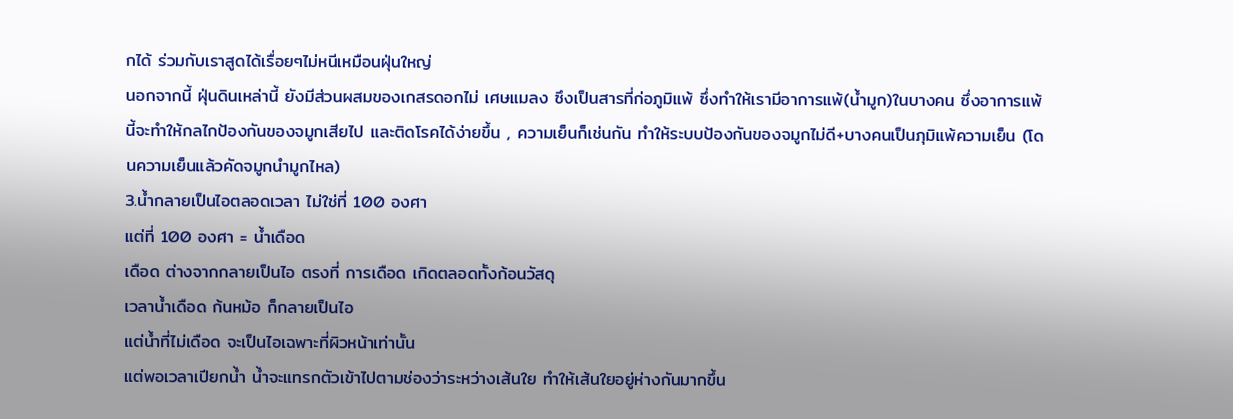กได้ ร่วมกับเราสูดได้เรื่อยๆไม่หนีเหมือนฝุ่นใหญ่
นอกจากนี้ ฝุ่นดินเหล่านี้ ยังมีส่วนผสมของเกสรดอกไม่ เศษแมลง ซึงเป็นสารที่ก่อภูมิแพ้ ซึ่งทำให้เรามีอาการแพ้(น้ำมูก)ในบางคน ซึ่งอาการแพ้นี้จะทำให้กลไกป้องกันของจมูกเสียไป และติดโรคได้ง่ายขึ้น , ความเย็นก็เช่นกัน ทำให้ระบบป้องกันของจมูกไม่ดี+บางคนเป็นภุมิแพ้ความเย็น (โดนความเย็นแล้วคัดจมูกนำมูกไหล)
3.น้ำกลายเป็นไอตลอดเวลา ไม่ใช่ที่ 100 องศา
แต่ที่ 100 องศา = น้ำเดือด
เดือด ต่างจากกลายเป็นไอ ตรงที่ การเดือด เกิดตลอดทั้งก้อนวัสดุ
เวลาน้ำเดือด ก้นหม้อ ก็กลายเป็นไอ
แต่น้ำที่ไม่เดือด จะเป็นไอเฉพาะที่ผิวหน้าเท่านั้น
แต่พอเวลาเปียกน้ำ น้ำจะแทรกตัวเข้าไปตามช่องว่าระหว่างเส้นใย ทำให้เส้นใยอยู่ห่างกันมากขึ้น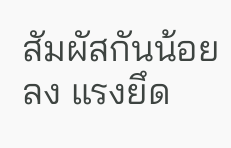สัมผัสกันน้อยลง แรงยึด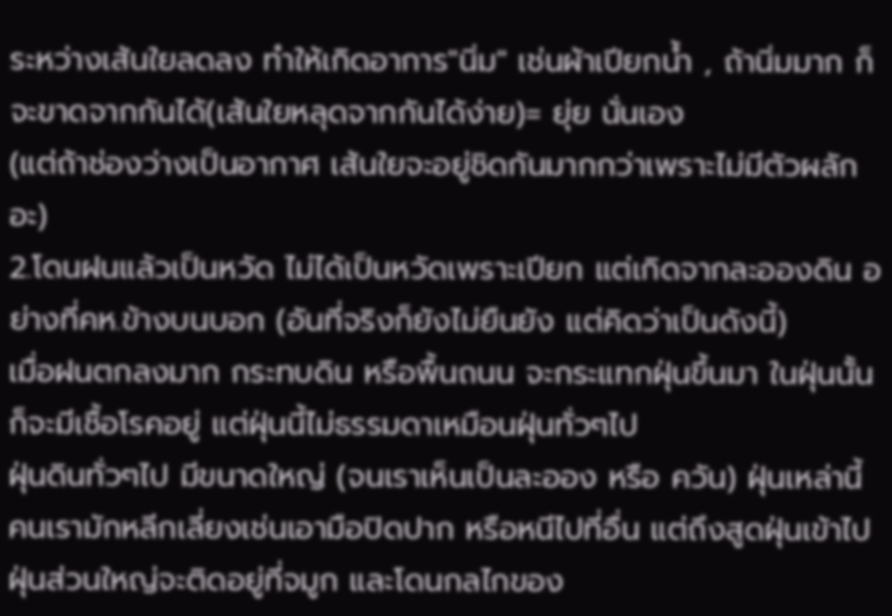ระหว่างเส้นใยลดลง ทำให้เกิดอาการ"นิ่ม" เช่นผ้าเปียกน้ำ , ถ้านิ่มมาก ก็จะขาดจากกันได้(เส้นใยหลุดจากกันได้ง่าย)= ยุ่ย นั่นเอง
(แต่ถ้าช่องว่างเป็นอากาศ เส้นใยจะอยู่ชิดกันมากกว่าเพราะไม่มีตัวผลักอะ)
2.โดนฝนแล้วเป็นหวัด ไม่ได้เป็นหวัดเพราะเปียก แต่เกิดจากละอองดิน อย่างที่คห.ข้างบนบอก (อันที่จริงก็ยังไม่ยืนยัง แต่คิดว่าเป็นดังนี้)
เมื่อฝนตกลงมาก กระทบดิน หรือพื้นถนน จะกระแทกฝุ่นขึ้นมา ในฝุ่นนั้น ก็จะมีเชื้อโรคอยู่ แต่ฝุ่นนี้ไม่ธรรมดาเหมือนฝุ่นทั่วๆไป
ฝุ่นดินทั่วๆไป มีขนาดใหญ่ (จนเราเห็นเป็นละออง หรือ ควัน) ฝุ่นเหล่านี้ คนเรามักหลีกเลี่ยงเช่นเอามือปิดปาก หรือหนีไปที่อื่น แต่ถึงสูดฝุ่นเข้าไป ฝุ่นส่วนใหญ่จะติดอยู่ที่จมูก และโดนกลไกของ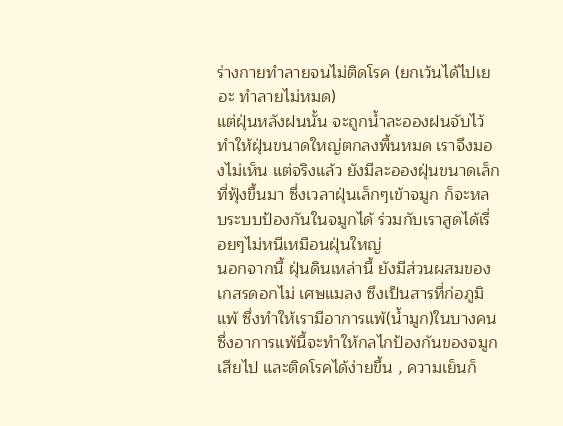ร่างกายทำลายจนไม่ติดโรค (ยกเว้นได้ไปเยอะ ทำลายไม่หมด)
แต่ฝุ่นหลังฝนนั้น จะถูกน้ำละอองฝนจับไว้ ทำให้ฝุ่นขนาดใหญ่ตกลงพื้นหมด เราจึงมองไม่เห็น แต่จริงแล้ว ยังมีละอองฝุ่นขนาดเล็กที่ฟุ้งขึ้นมา ซึ่งเวลาฝุ่นเล็กๆเข้าจมูก ก็จะหลบระบบป้องกันในจมูกได้ ร่วมกับเราสูดได้เรื่อยๆไม่หนีเหมือนฝุ่นใหญ่
นอกจากนี้ ฝุ่นดินเหล่านี้ ยังมีส่วนผสมของเกสรดอกไม่ เศษแมลง ซึงเป็นสารที่ก่อภูมิแพ้ ซึ่งทำให้เรามีอาการแพ้(น้ำมูก)ในบางคน ซึ่งอาการแพ้นี้จะทำให้กลไกป้องกันของจมูกเสียไป และติดโรคได้ง่ายขึ้น , ความเย็นก็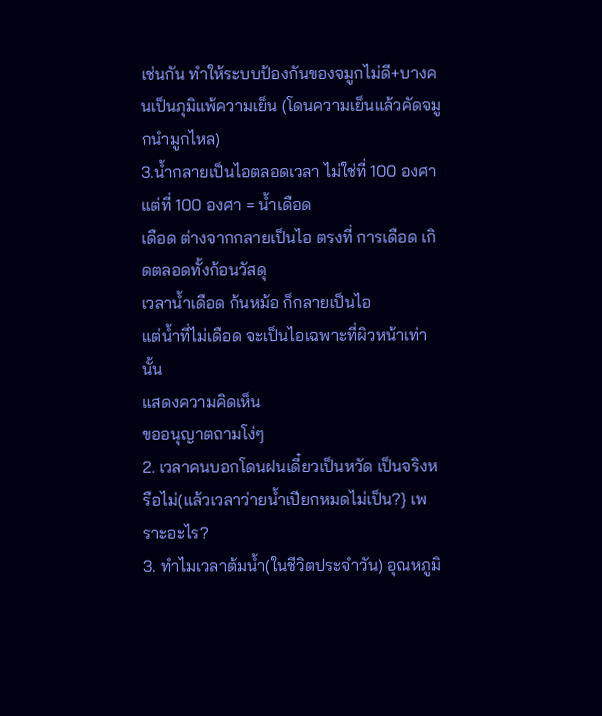เช่นกัน ทำให้ระบบป้องกันของจมูกไม่ดี+บางคนเป็นภุมิแพ้ความเย็น (โดนความเย็นแล้วคัดจมูกนำมูกไหล)
3.น้ำกลายเป็นไอตลอดเวลา ไม่ใช่ที่ 100 องศา
แต่ที่ 100 องศา = น้ำเดือด
เดือด ต่างจากกลายเป็นไอ ตรงที่ การเดือด เกิดตลอดทั้งก้อนวัสดุ
เวลาน้ำเดือด ก้นหม้อ ก็กลายเป็นไอ
แต่น้ำที่ไม่เดือด จะเป็นไอเฉพาะที่ผิวหน้าเท่านั้น
แสดงความคิดเห็น
ขออนุญาตถามโง่ๆ
2. เวลาคนบอกโดนฝนเดี๋ยวเป็นหวัด เป็นจริงหรือไม่(แล้วเวลาว่ายน้ำเปียกหมดไม่เป็น?} เพราะอะไร?
3. ทำไมเวลาต้มน้ำ(ในชีวิตประจำวัน) อุณหภูมิ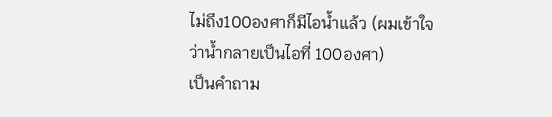ไม่ถึง100องศาก็มีไอน้ำแล้ว (ผมเข้าใจว่าน้ำกลายเป็นไอที่ 100องศา)
เป็นคำถาม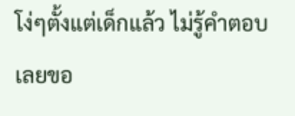โง่ๆตั้งแต่เด็กแล้ว ไม่รู้คำตอบ เลยขอ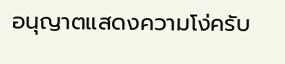อนุญาตแสดงความโง่ครับ